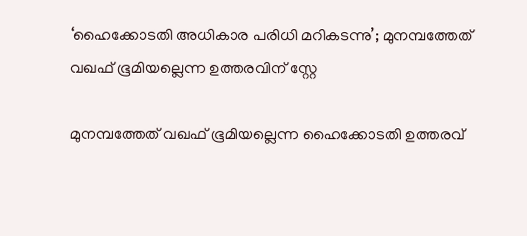‘ഹൈക്കോടതി അധികാര പരിധി മറികടന്നു’; മുനമ്പത്തേത് വഖഫ് ഭൂമിയല്ലെന്ന ഉത്തരവിന് സ്റ്റേ

മുനമ്പത്തേത് വഖഫ് ഭൂമിയല്ലെന്ന ഹൈക്കോടതി ഉത്തരവ്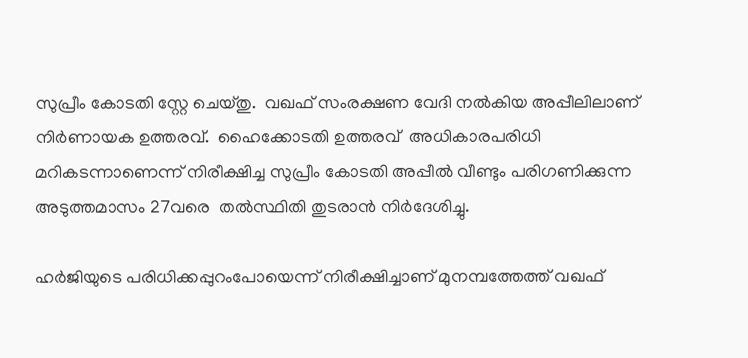സുപ്രീം കോടതി സ്റ്റേ ചെയ്തു.  വഖഫ് സംരക്ഷണ വേദി നൽകിയ അപ്പീലിലാണ് നിര്‍ണായക ഉത്തരവ്.  ഹൈക്കോടതി ഉത്തരവ്  അധികാരപരിധി മറികടന്നാണെന്ന് നിരീക്ഷിച്ച സുപ്രീം കോടതി അപ്പീല്‍ വീണ്ടും പരിഗണിക്കുന്ന അടുത്തമാസം 27വരെ  തല്‍സ്ഥിതി തുടരാന്‍ നിര്‍ദേശിച്ചു.

ഹര്‍ജിയുടെ പരിധിക്കപ്പുറംപോയെന്ന് നിരീക്ഷിച്ചാണ് മുനമ്പത്തേത്ത് വഖഫ്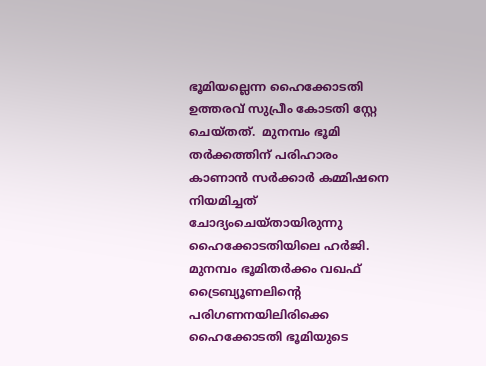ഭൂമിയല്ലെന്ന ഹൈക്കോടതി  ഉത്തരവ് സുപ്രീം കോടതി സ്റ്റേ ചെയ്തത്.  മുനമ്പം ഭൂമി തര്‍ക്കത്തിന് പരിഹാരം കാണാന്‍ സര്‍ക്കാര്‍ കമ്മിഷനെ നിയമിച്ചത് ചോദ്യംചെയ്തായിരുന്നു ഹൈക്കോടതിയിലെ ഹര്‍ജി.  മുനമ്പം ഭൂമിതര്‍ക്കം വഖഫ് ട്രൈബ്യൂണലിന്റെ പരിഗണനയിലിരിക്കെ ഹൈക്കോടതി ഭൂമിയുടെ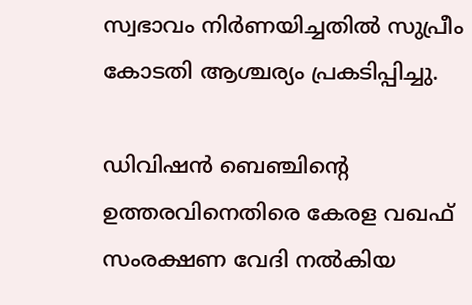സ്വഭാവം നിര്‍ണയിച്ചതില്‍ സുപ്രീം കോടതി ആശ്ചര്യം പ്രകടിപ്പിച്ചു.

ഡിവിഷന്‍ ബെഞ്ചിന്‍റെ ഉത്തരവിനെതിരെ കേരള വഖഫ് സംരക്ഷണ വേദി നല്‍കിയ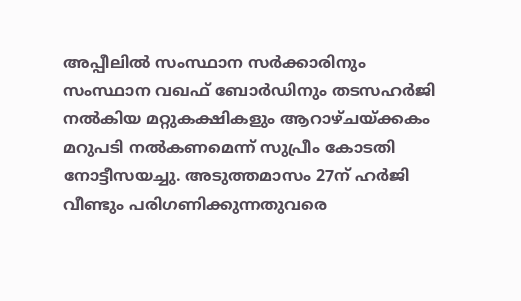അപ്പീലില്‍ സംസ്ഥാന സര്‍ക്കാരിനും സംസ്ഥാന വഖഫ് ബോര്‍ഡിനും തടസഹര്‍ജി നല്‍കിയ മറ്റുകക്ഷികളും ആറാഴ്ചയ്ക്കകം മറുപടി നല്‍കണമെന്ന് സുപ്രീം കോടതി നോട്ടീസയച്ചു. അടുത്തമാസം 27ന് ഹര്‍ജി വീണ്ടും പരിഗണിക്കുന്നതുവരെ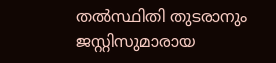തല്‍സ്ഥിതി തുടരാനും ജസ്റ്റിസുമാരായ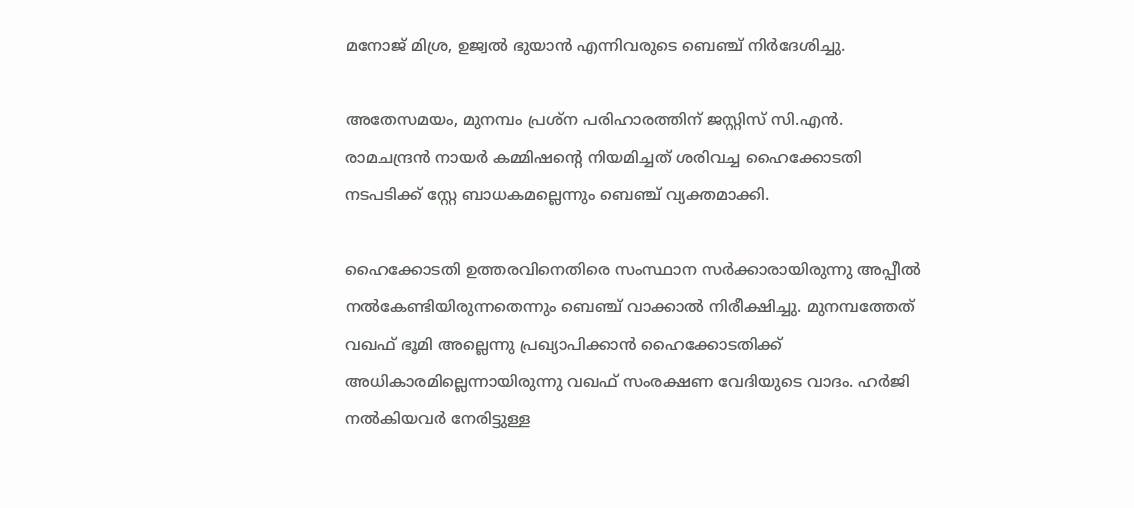മനോജ് മിശ്ര, ഉജ്വൽ ഭുയാൻ എന്നിവരുടെ ബെഞ്ച് നിർദേശിച്ചു.

അതേസമയം, മുനമ്പം പ്രശ്ന പരിഹാരത്തിന് ജസ്റ്റിസ് സി.എൻ. രാമചന്ദ്രൻ നായര്‍ കമ്മിഷന്‍റെ നിയമിച്ചത് ശരിവച്ച ഹൈക്കോടതി നടപടിക്ക് സ്റ്റേ ബാധകമല്ലെന്നും ബെഞ്ച് വ്യക്തമാക്കി.

ഹൈക്കോടതി ഉത്തരവിനെതിരെ സംസ്ഥാന സർക്കാരായിരുന്നു അപ്പീൽ നൽകേണ്ടിയിരുന്നതെന്നും ബെഞ്ച് വാക്കാൽ നിരീക്ഷിച്ചു. മുനമ്പത്തേത് വഖഫ് ഭൂമി അല്ലെന്നു പ്രഖ്യാപിക്കാൻ ഹൈക്കോടതിക്ക് അധികാരമില്ലെന്നായിരുന്നു വഖഫ് സംരക്ഷണ വേദിയുടെ വാദം. ഹർജി നൽകിയവര്‍ നേരിട്ടുള്ള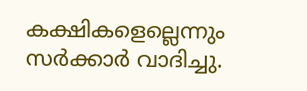കക്ഷികളെല്ലെന്നും സർ‍ക്കാർ വാദിച്ചു.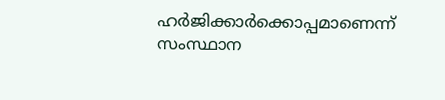ഹര്‍ജിക്കാര്‍ക്കൊപ്പമാണെന്ന് സംസ്ഥാന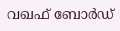വഖഫ് ബോര്‍ഡ്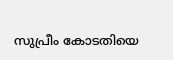സുപ്രീം കോടതിയെ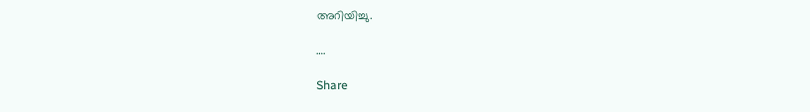അറിയിച്ചു.

….

Share